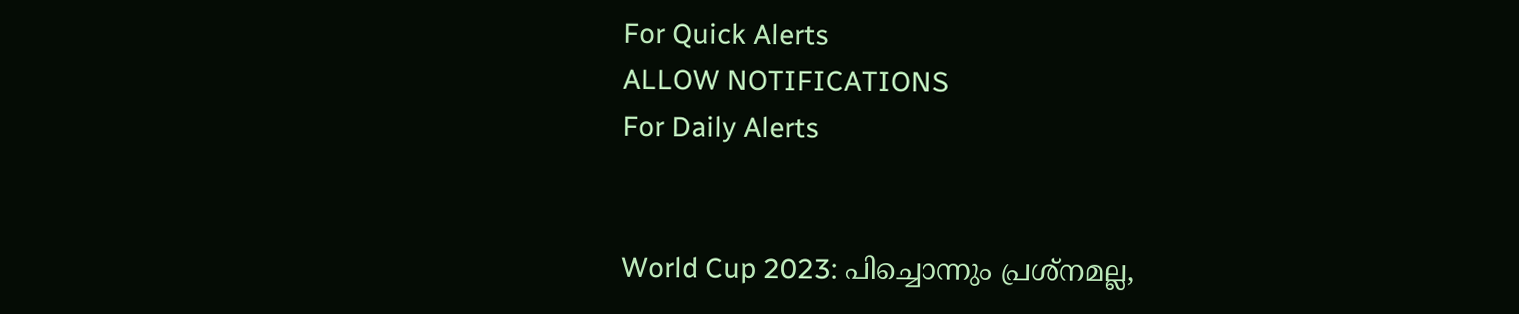For Quick Alerts
ALLOW NOTIFICATIONS
For Daily Alerts


World Cup 2023: പിച്ചൊന്നും പ്രശ്‌നമല്ല,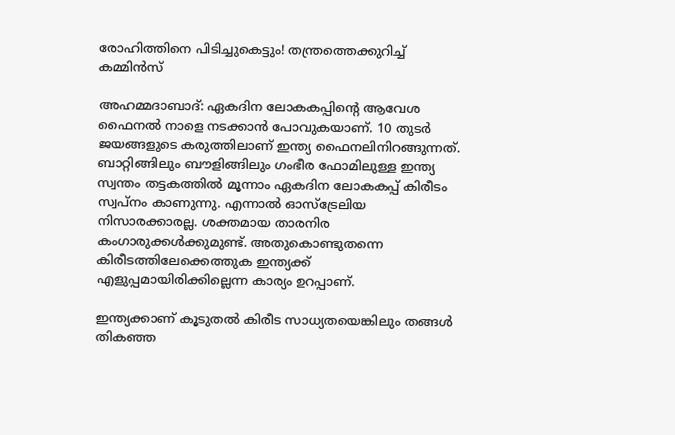രോഹിത്തിനെ പിടിച്ചുകെട്ടും! തന്ത്രത്തെക്കുറിച്ച് കമ്മിന്‍സ്

അഹമ്മദാബാദ്: ഏകദിന ലോകകപ്പിന്റെ ആവേശ ഫൈനല്‍ നാളെ നടക്കാന്‍ പോവുകയാണ്. 10 തുടര്‍ ജയങ്ങളുടെ കരുത്തിലാണ് ഇന്ത്യ ഫൈനലിനിറങ്ങുന്നത്. ബാറ്റിങ്ങിലും ബൗളിങ്ങിലും ഗംഭീര ഫോമിലുള്ള ഇന്ത്യ സ്വന്തം തട്ടകത്തില്‍ മൂന്നാം ഏകദിന ലോകകപ്പ് കിരീടം സ്വപ്‌നം കാണുന്നു. എന്നാല്‍ ഓസ്‌ട്രേലിയ നിസാരക്കാരല്ല. ശക്തമായ താരനിര കംഗാരുക്കള്‍ക്കുമുണ്ട്. അതുകൊണ്ടുതന്നെ കിരീടത്തിലേക്കെത്തുക ഇന്ത്യക്ക് എളുപ്പമായിരിക്കില്ലെന്ന കാര്യം ഉറപ്പാണ്.

ഇന്ത്യക്കാണ് കൂടുതല്‍ കിരീട സാധ്യതയെങ്കിലും തങ്ങള്‍ തികഞ്ഞ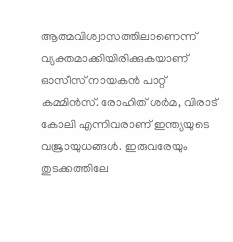ആത്മവിശ്വാസത്തിലാണെന്ന് വ്യക്തമാക്കിയിരിക്കുകയാണ് ഓസീസ് നായകന്‍ പാറ്റ് കമ്മിന്‍സ്. രോഹിത് ശര്‍മ, വിരാട് കോലി എന്നിവരാണ് ഇന്ത്യയുടെ വജ്രായുധങ്ങള്‍. ഇരുവരേയും തുടക്കത്തിലേ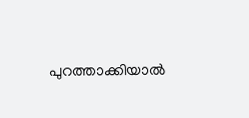പുറത്താക്കിയാല്‍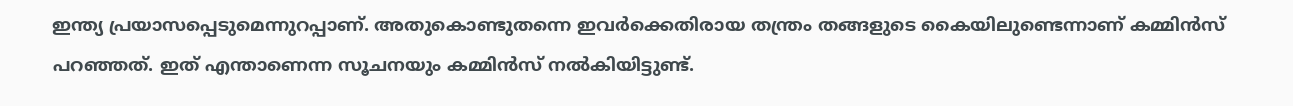ഇന്ത്യ പ്രയാസപ്പെടുമെന്നുറപ്പാണ്. അതുകൊണ്ടുതന്നെ ഇവര്‍ക്കെതിരായ തന്ത്രം തങ്ങളുടെ കൈയിലുണ്ടെന്നാണ് കമ്മിന്‍സ് പറഞ്ഞത്. ഇത് എന്താണെന്ന സൂചനയും കമ്മിന്‍സ് നല്‍കിയിട്ടുണ്ട്.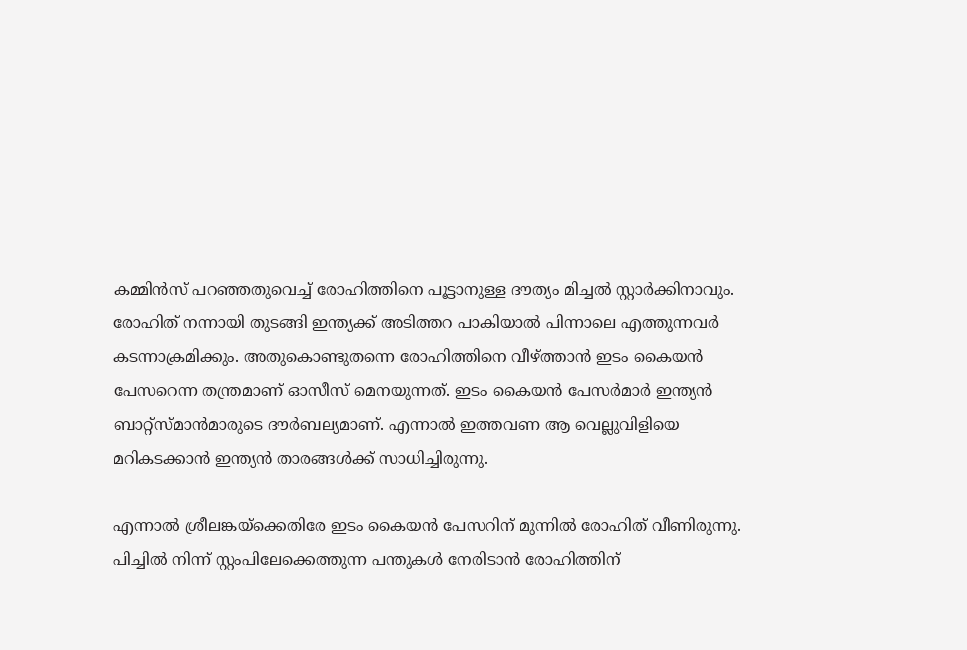കമ്മിന്‍സ് പറഞ്ഞതുവെച്ച് രോഹിത്തിനെ പൂട്ടാനുള്ള ദൗത്യം മിച്ചല്‍ സ്റ്റാര്‍ക്കിനാവും. രോഹിത് നന്നായി തുടങ്ങി ഇന്ത്യക്ക് അടിത്തറ പാകിയാല്‍ പിന്നാലെ എത്തുന്നവര്‍ കടന്നാക്രമിക്കും. അതുകൊണ്ടുതന്നെ രോഹിത്തിനെ വീഴ്ത്താന്‍ ഇടം കൈയന്‍ പേസറെന്ന തന്ത്രമാണ് ഓസീസ് മെനയുന്നത്. ഇടം കൈയന്‍ പേസര്‍മാര്‍ ഇന്ത്യന്‍ ബാറ്റ്‌സ്മാന്‍മാരുടെ ദൗര്‍ബല്യമാണ്. എന്നാല്‍ ഇത്തവണ ആ വെല്ലുവിളിയെ മറികടക്കാന്‍ ഇന്ത്യന്‍ താരങ്ങള്‍ക്ക് സാധിച്ചിരുന്നു.

എന്നാല്‍ ശ്രീലങ്കയ്‌ക്കെതിരേ ഇടം കൈയന്‍ പേസറിന് മുന്നില്‍ രോഹിത് വീണിരുന്നു. പിച്ചില്‍ നിന്ന് സ്റ്റംപിലേക്കെത്തുന്ന പന്തുകള്‍ നേരിടാന്‍ രോഹിത്തിന്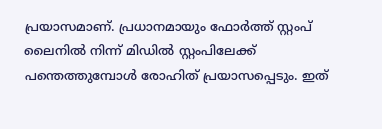പ്രയാസമാണ്. പ്രധാനമായും ഫോര്‍ത്ത് സ്റ്റംപ് ലൈനില്‍ നിന്ന് മിഡില്‍ സ്റ്റംപിലേക്ക് പന്തെത്തുമ്പോള്‍ രോഹിത് പ്രയാസപ്പെടും. ഇത്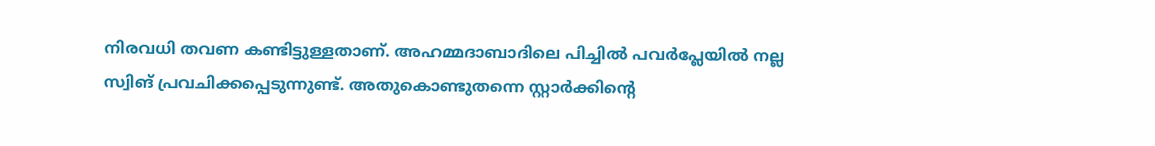നിരവധി തവണ കണ്ടിട്ടുള്ളതാണ്. അഹമ്മദാബാദിലെ പിച്ചില്‍ പവര്‍പ്ലേയില്‍ നല്ല സ്വിങ് പ്രവചിക്കപ്പെടുന്നുണ്ട്. അതുകൊണ്ടുതന്നെ സ്റ്റാര്‍ക്കിന്റെ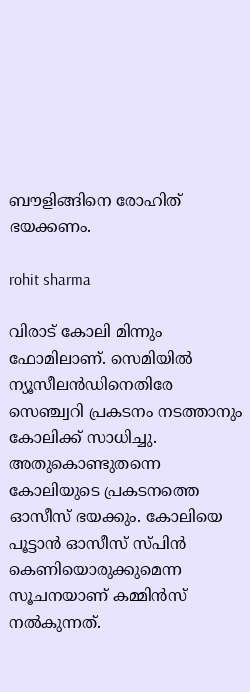ബൗളിങ്ങിനെ രോഹിത് ഭയക്കണം.

rohit sharma

വിരാട് കോലി മിന്നും ഫോമിലാണ്. സെമിയില്‍ ന്യൂസീലന്‍ഡിനെതിരേ സെഞ്ച്വറി പ്രകടനം നടത്താനും കോലിക്ക് സാധിച്ചു. അതുകൊണ്ടുതന്നെ കോലിയുടെ പ്രകടനത്തെ ഓസീസ് ഭയക്കും. കോലിയെ പൂട്ടാന്‍ ഓസീസ് സ്പിന്‍ കെണിയൊരുക്കുമെന്ന സൂചനയാണ് കമ്മിന്‍സ് നല്‍കുന്നത്.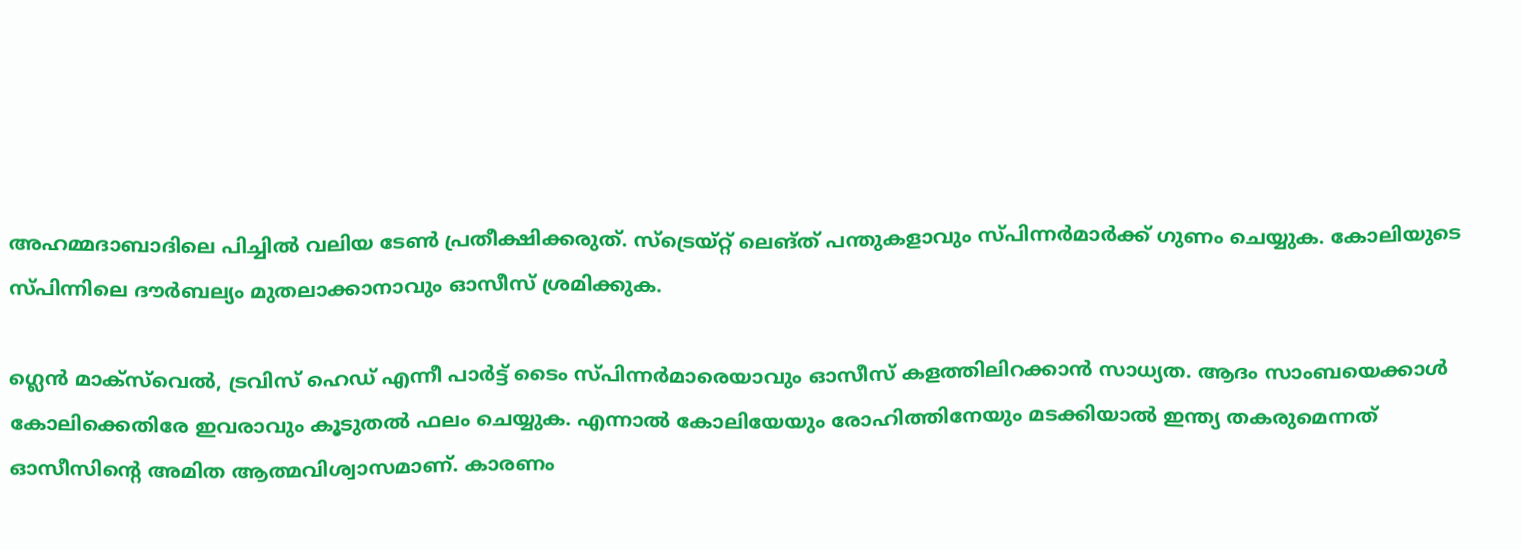അഹമ്മദാബാദിലെ പിച്ചില്‍ വലിയ ടേണ്‍ പ്രതീക്ഷിക്കരുത്. സ്‌ട്രെയ്റ്റ് ലെങ്ത് പന്തുകളാവും സ്പിന്നര്‍മാര്‍ക്ക് ഗുണം ചെയ്യുക. കോലിയുടെ സ്പിന്നിലെ ദൗര്‍ബല്യം മുതലാക്കാനാവും ഓസീസ് ശ്രമിക്കുക.

ഗ്ലെന്‍ മാക്‌സ്‌വെല്‍, ട്രവിസ് ഹെഡ് എന്നീ പാര്‍ട്ട് ടൈം സ്പിന്നര്‍മാരെയാവും ഓസീസ് കളത്തിലിറക്കാന്‍ സാധ്യത. ആദം സാംബയെക്കാള്‍ കോലിക്കെതിരേ ഇവരാവും കൂടുതല്‍ ഫലം ചെയ്യുക. എന്നാല്‍ കോലിയേയും രോഹിത്തിനേയും മടക്കിയാല്‍ ഇന്ത്യ തകരുമെന്നത് ഓസീസിന്റെ അമിത ആത്മവിശ്വാസമാണ്. കാരണം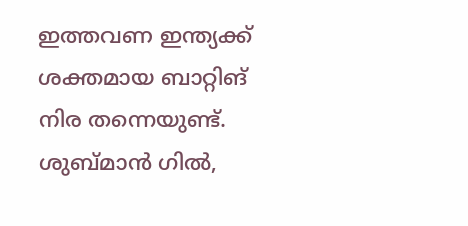ഇത്തവണ ഇന്ത്യക്ക് ശക്തമായ ബാറ്റിങ് നിര തന്നെയുണ്ട്. ശുബ്മാന്‍ ഗില്‍,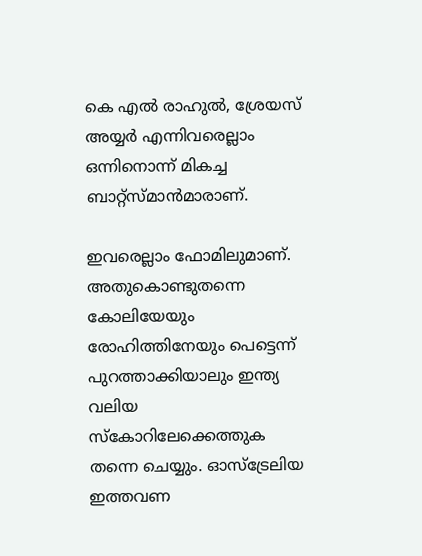കെ എല്‍ രാഹുല്‍, ശ്രേയസ് അയ്യര്‍ എന്നിവരെല്ലാം ഒന്നിനൊന്ന് മികച്ച ബാറ്റ്‌സ്മാന്‍മാരാണ്.

ഇവരെല്ലാം ഫോമിലുമാണ്. അതുകൊണ്ടുതന്നെ കോലിയേയും രോഹിത്തിനേയും പെട്ടെന്ന് പുറത്താക്കിയാലും ഇന്ത്യ വലിയ സ്‌കോറിലേക്കെത്തുക തന്നെ ചെയ്യും. ഓസ്‌ട്രേലിയ ഇത്തവണ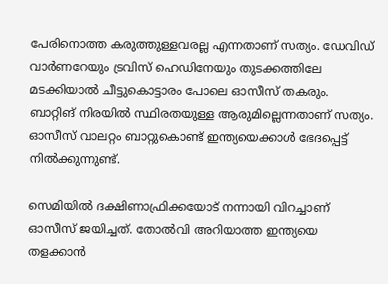പേരിനൊത്ത കരുത്തുള്ളവരല്ല എന്നതാണ് സത്യം. ഡേവിഡ് വാര്‍ണറേയും ട്രവിസ് ഹെഡിനേയും തുടക്കത്തിലേ മടക്കിയാല്‍ ചീട്ടുകൊട്ടാരം പോലെ ഓസീസ് തകരും. ബാറ്റിങ് നിരയില്‍ സ്ഥിരതയുള്ള ആരുമില്ലെന്നതാണ് സത്യം. ഓസീസ് വാലറ്റം ബാറ്റുകൊണ്ട് ഇന്ത്യയെക്കാള്‍ ഭേദപ്പെട്ട് നില്‍ക്കുന്നുണ്ട്.

സെമിയില്‍ ദക്ഷിണാഫ്രിക്കയോട് നന്നായി വിറച്ചാണ് ഓസീസ് ജയിച്ചത്. തോല്‍വി അറിയാത്ത ഇന്ത്യയെ തളക്കാന്‍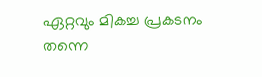ഏറ്റവും മികച്ച പ്രകടനം തന്നെ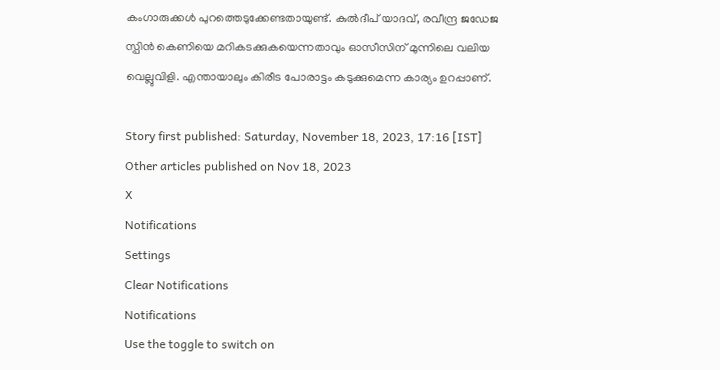കംഗാരുക്കള്‍ പുറത്തെടുക്കേണ്ടതായുണ്ട്. കുല്‍ദീപ് യാദവ്, രവീന്ദ്ര ജഡേജ സ്പിന്‍ കെണിയെ മറികടക്കുകയെന്നതാവും ഓസീസിന് മുന്നിലെ വലിയ വെല്ലുവിളി. എന്തായാലും കിരീട പോരാട്ടം കടുക്കുമെന്ന കാര്യം ഉറപ്പാണ്.

Story first published: Saturday, November 18, 2023, 17:16 [IST]
Other articles published on Nov 18, 2023
X
Notifications
Settings
Clear Notifications
Notifications
Use the toggle to switch on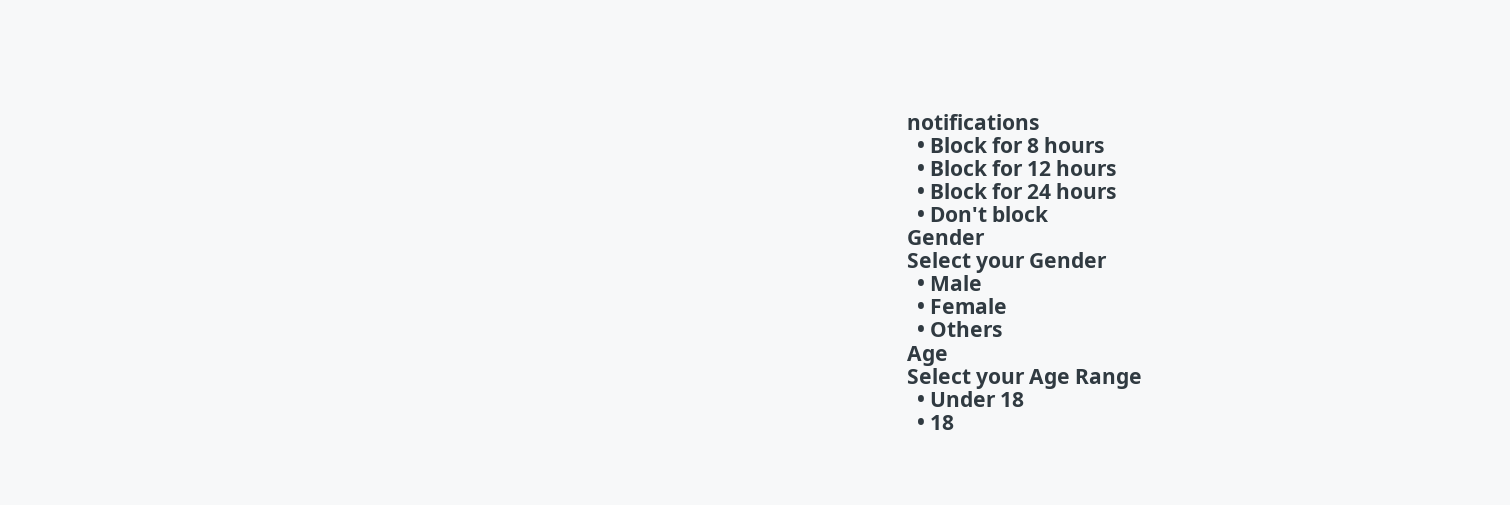notifications
  • Block for 8 hours
  • Block for 12 hours
  • Block for 24 hours
  • Don't block
Gender
Select your Gender
  • Male
  • Female
  • Others
Age
Select your Age Range
  • Under 18
  • 18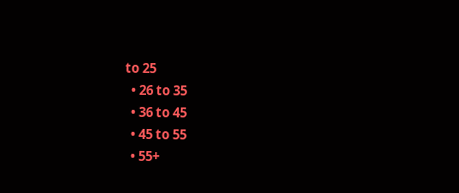to 25
  • 26 to 35
  • 36 to 45
  • 45 to 55
  • 55+